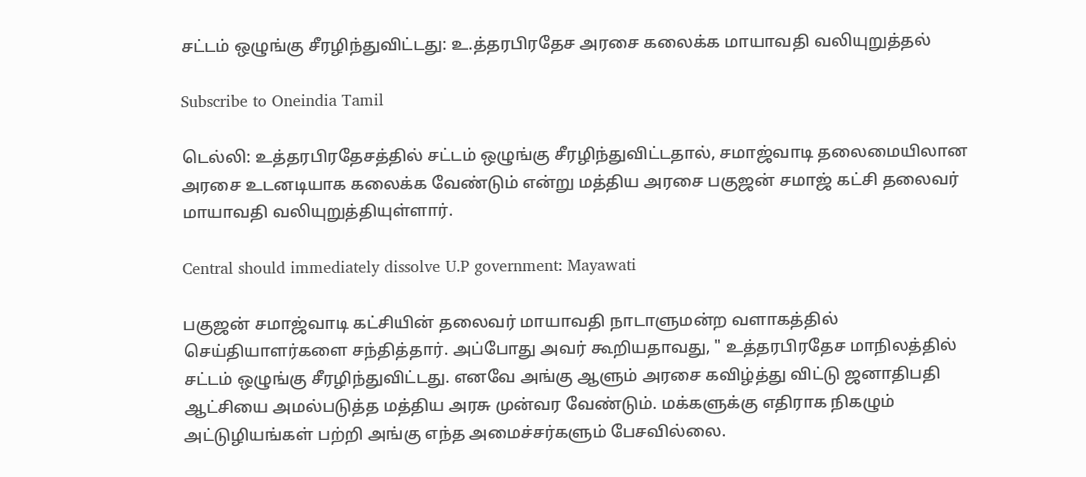சட்டம் ஒழுங்கு சீரழிந்துவிட்டது: உ.த்தரபிரதேச அரசை கலைக்க மாயாவதி வலியுறுத்தல்

Subscribe to Oneindia Tamil

டெல்லி: உத்தரபிரதேசத்தில் சட்டம் ஒழுங்கு சீரழிந்துவிட்டதால், சமாஜ்வாடி தலைமையிலான அரசை உடனடியாக கலைக்க வேண்டும் என்று மத்திய அரசை பகுஜன் சமாஜ் கட்சி தலைவர் மாயாவதி வலியுறுத்தியுள்ளார்.

Central should immediately dissolve U.P government: Mayawati

பகுஜன் சமாஜ்வாடி கட்சியின் தலைவர் மாயாவதி நாடாளுமன்ற வளாகத்தில் செய்தியாளர்களை சந்தித்தார். அப்போது அவர் கூறியதாவது, " உத்தரபிரதேச மாநிலத்தில் சட்டம் ஒழுங்கு சீரழிந்துவிட்டது. எனவே அங்கு ஆளும் அரசை கவிழ்த்து விட்டு ஜனாதிபதி ஆட்சியை அமல்படுத்த மத்திய அரசு முன்வர வேண்டும். மக்களுக்கு எதிராக நிகழும் அட்டுழியங்கள் பற்றி அங்கு எந்த அமைச்சர்களும் பேசவில்லை.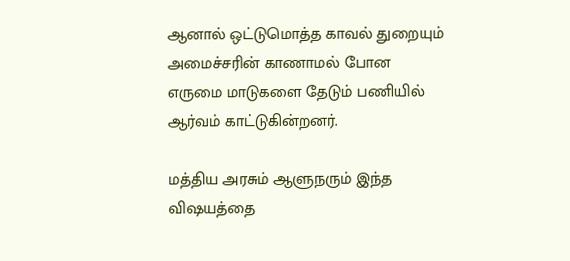ஆனால் ஒட்டுமொத்த காவல் துறையும் அமைச்சரின் காணாமல் போன எருமை மாடுகளை தேடும் பணியில் ஆர்வம் காட்டுகின்றனர்.

மத்திய அரசும் ஆளுநரும் இந்த விஷயத்தை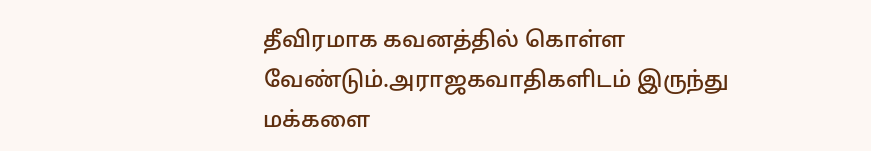தீவிரமாக கவனத்தில் கொள்ள வேண்டும்.அராஜகவாதிகளிடம் இருந்து மக்களை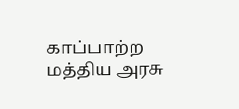காப்பாற்ற மத்திய அரசு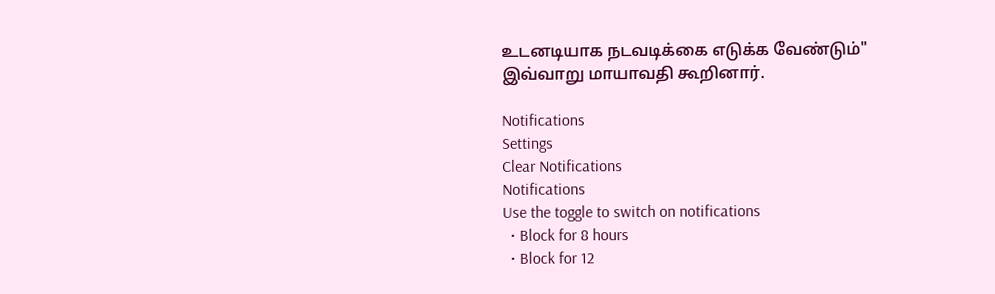உடனடியாக நடவடிக்கை எடுக்க வேண்டும்" இவ்வாறு மாயாவதி கூறினார்.

Notifications
Settings
Clear Notifications
Notifications
Use the toggle to switch on notifications
  • Block for 8 hours
  • Block for 12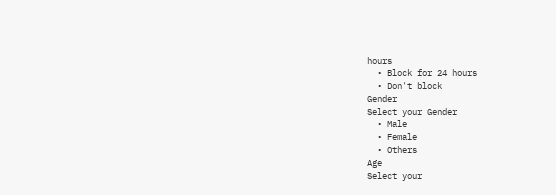hours
  • Block for 24 hours
  • Don't block
Gender
Select your Gender
  • Male
  • Female
  • Others
Age
Select your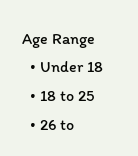Age Range
  • Under 18
  • 18 to 25
  • 26 to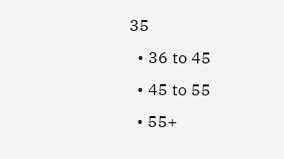35
  • 36 to 45
  • 45 to 55
  • 55+